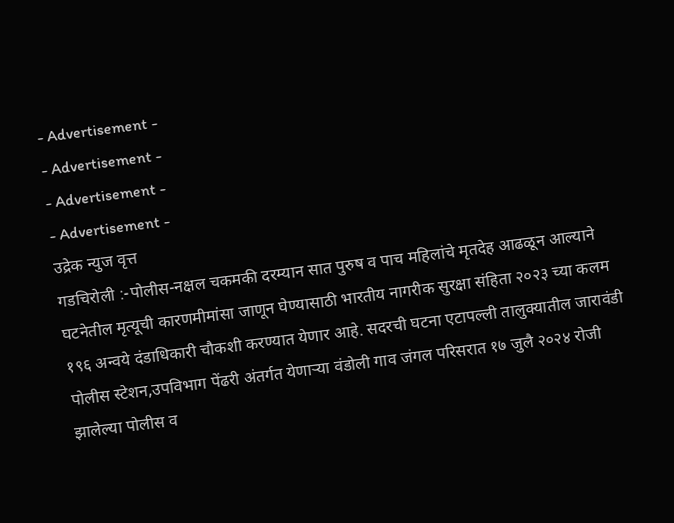- Advertisement -
- Advertisement -
- Advertisement -
- Advertisement -
उद्रेक न्युज वृत्त
गडचिरोली :-पोलीस-नक्षल चकमकी दरम्यान सात पुरुष व पाच महिलांचे मृतदेह आढळून आल्याने घटनेतील मृत्यूची कारणमीमांसा जाणून घेण्यासाठी भारतीय नागरीक सुरक्षा संहिता २०२३ च्या कलम १९६ अन्वये दंडाधिकारी चौकशी करण्यात येणार आहे. सदरची घटना एटापल्ली तालुक्यातील जारावंडी पोलीस स्टेशन,उपविभाग पेंढरी अंतर्गत येणाऱ्या वंडोली गाव जंगल परिसरात १७ जुलै २०२४ रोजी झालेल्या पोलीस व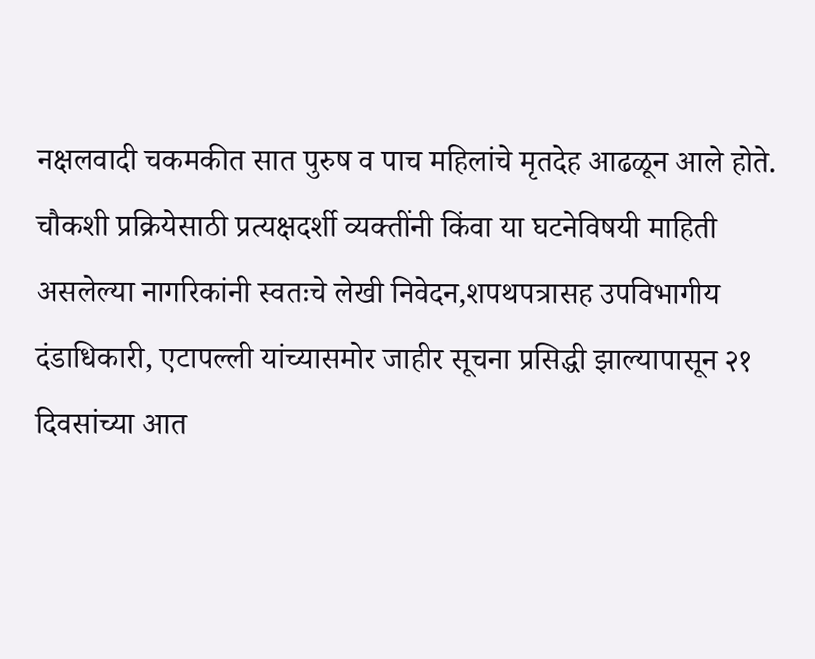नक्षलवादी चकमकीत सात पुरुष व पाच महिलांचे मृतदेह आढळून आले होते.
चौकशी प्रक्रियेसाठी प्रत्यक्षदर्शी व्यक्तींनी किंवा या घटनेविषयी माहिती असलेल्या नागरिकांनी स्वतःचे लेखी निवेदन,शपथपत्रासह उपविभागीय दंडाधिकारी, एटापल्ली यांच्यासमोर जाहीर सूचना प्रसिद्धी झाल्यापासून २१ दिवसांच्या आत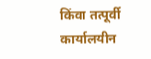किंवा तत्पूर्वी कार्यालयीन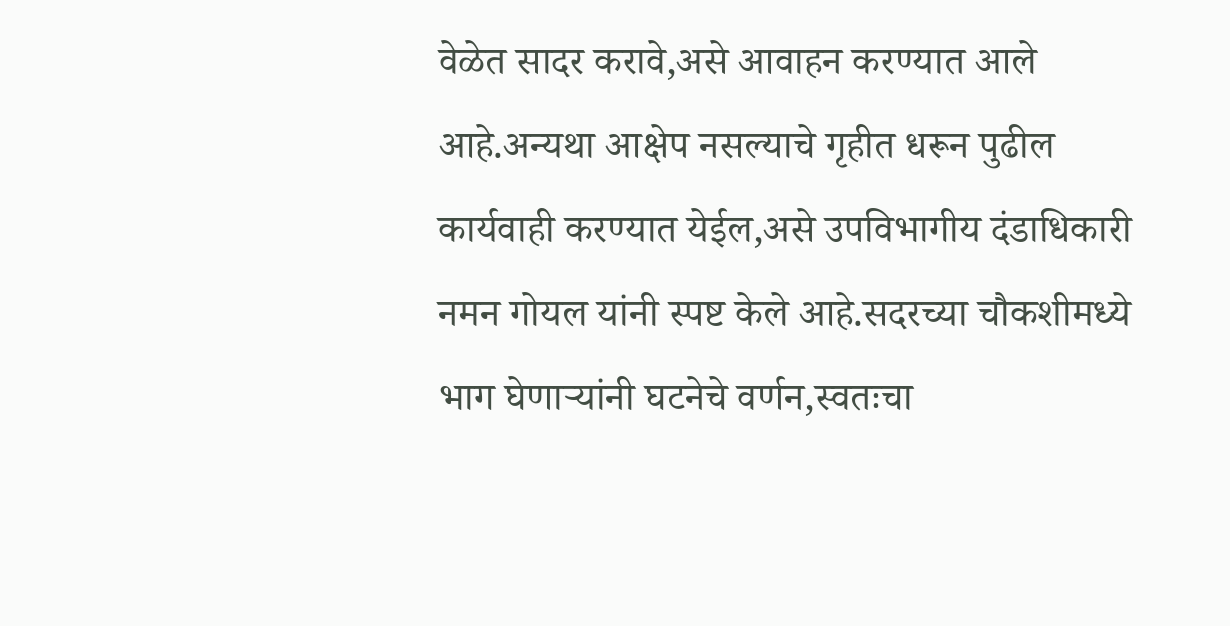वेळेत सादर करावे,असे आवाहन करण्यात आले आहे.अन्यथा आक्षेप नसल्याचे गृहीत धरून पुढील कार्यवाही करण्यात येईल,असे उपविभागीय दंडाधिकारी नमन गोयल यांनी स्पष्ट केले आहे.सदरच्या चौकशीमध्ये भाग घेणाऱ्यांनी घटनेचे वर्णन,स्वतःचा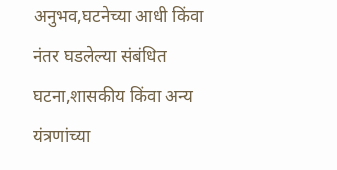अनुभव,घटनेच्या आधी किंवा नंतर घडलेल्या संबंधित घटना,शासकीय किंवा अन्य यंत्रणांच्या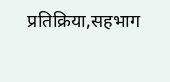प्रतिक्रिया,सहभाग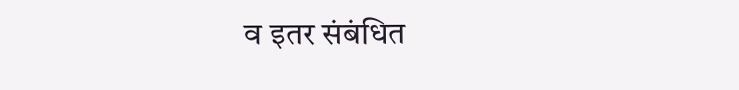व इतर संबंधित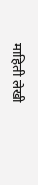माहिती लेखी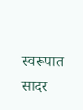स्वरूपात सादर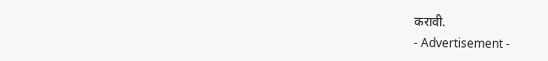करावी.
- Advertisement -